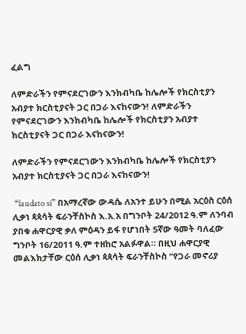ፈልግ

ለምድራችን የምናደርገውን እንክብካቤ ከሌሎች የክርስቲያን አብያተ ክርስቲያናት ጋር በጋራ እናከናውን! ለምድራችን የምናደርገውን እንክብካቤ ከሌሎች የክርስቲያን አብያተ ክርስቲያናት ጋር በጋራ እናከናውን!

ለምድራችን የምናደርገውን እንክብካቤ ከሌሎች የክርስቲያን አብያተ ክርስቲያናት ጋር በጋራ እናከናውን!

 “laudato si” በአማረኛው ውዳሴ ለአንተ ይሁን በሚል አርዕስ ርዕሰ ሊቃነ ጳጳሳት ፍራንቸስኮስ እ.አ.አ በግንቦት 24/2012 ዓ.ም ለንባብ ያበቁ ሐዋርያዊ ቃለ ምዕዳን ይፋ የሆነበት 5ኛው ዓመት ባለፈው ግንቦት 16/2011 ዓ.ም ተዘከሮ አልፉዋል። በዚህ ሐዋርያዊ መልእክታቸው ርዕሰ ሊቃነ ጳጳሳት ፍራንቸስኮስ “የጋራ መኖሪያ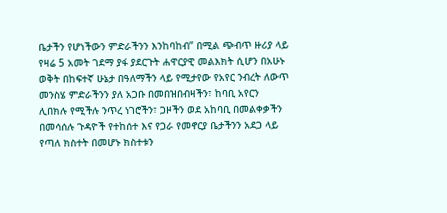ቤታችን የሆነችውን ምድራችንን እንከባከብ” በሚል ጭብጥ ዙሪያ ላይ የዛሬ 5 አመት ገደማ ያፋ ያደርጉት ሐዋርያዊ መልእክት ሲሆን በአሁኑ ወቅት በከፍተኛ ሁኔታ በዓለማችን ላይ የሚታየው የአየር ንብረት ለውጥ መንስሄ ምድራችንን ያለ አጋቡ በመበዝበብዛችን፣ ከባቢ አየርን ሊበክሉ የሚችሉ ንጥረ ነገሮችን፣ ጋዞችን ወደ አከባቢ በመልቀቃችን በመሳሰሉ ጉዳዮች የተከሰተ እና የጋራ የመኖርያ ቤታችንን አደጋ ላይ የጣለ ክስተት በመሆኑ ክስተቱን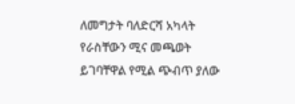ለመግታት ባለድርሻ አካላት የራስቸውን ሚና መጫወት ይገባቸዋል የሚል ጭብጥ ያለው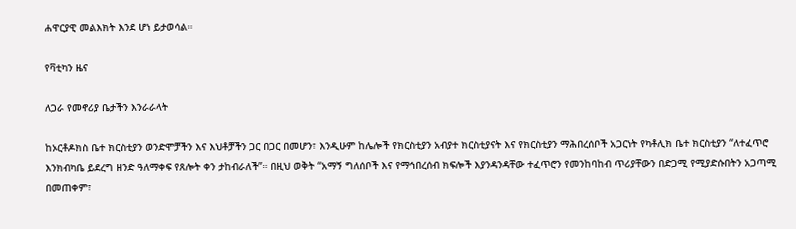ሐዋርያዊ መልእክት እንደ ሆነ ይታወሳል።

የቫቲካን ዜና

ለጋራ የመኖሪያ ቤታችን እንራራላት

ከኦርቶዶክስ ቤተ ክርስቲያን ወንድሞቻችን እና እህቶቻችን ጋር በጋር በመሆን፣ እንዲሁም ከሌሎች የክርስቲያን አብያተ ክርስቲያናት እና የክርስቲያን ማሕበረሰቦች አጋርነት የካቶሊክ ቤተ ክርስቲያን “ለተፈጥሮ እንክብካቤ ይደረግ ዘንድ ዓለማቀፍ የጸሎት ቀን ታከብራለች”። በዚህ ወቅት “አማኝ ግለሰቦች እና የማኅበረሰብ ክፍሎች እያንዳንዳቸው ተፈጥሮን የመንከባከብ ጥሪያቸውን በድጋሚ የሚያድሱበትን አጋጣሚ በመጠቀም፣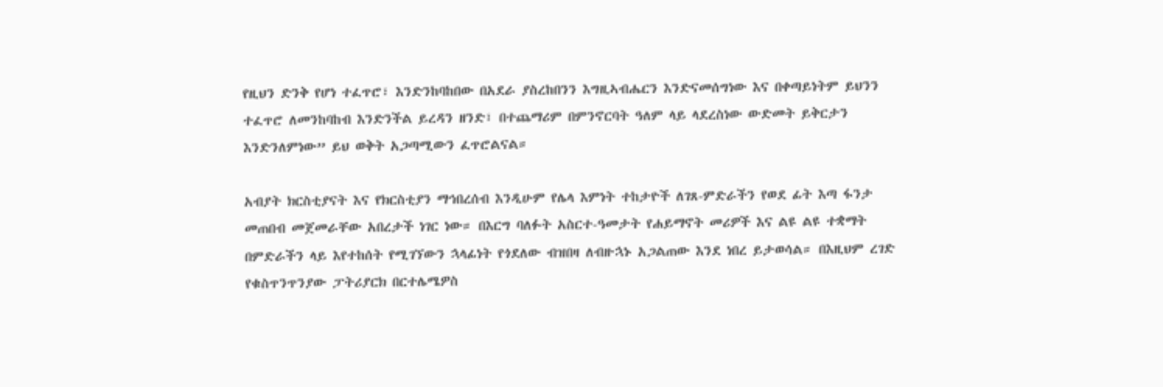የዚህን ድንቅ የሆነ ተፈጥሮ፣ እንድንከባከበው በአደራ ያስረከበንን እግዚኣብሔርን እንድናመሰግነው እና በቀጣይነትም ይህንን ተፈጥሮ ለመንከባከብ እንድንችል ይረዳን ዘንድ፣ በተጨማሪም በምንኖርባት ዓለም ላይ ላደረስነው ውድመት ይቅርታን እንድንለምነው” ይህ ወቅት አጋጣሚውን ፈጥሮልናል።

አብያት ክርስቲያናት እና የክርስቲያን ማኅበረሰብ እንዲሁም የሌላ እምነት ተከታዮች ለገጸ-ምድራችን የወደ ፊት እጣ ፋንታ መጠበብ መጀመራቸው አበረታች ነገር ነው። በእርግ ባለፉት አስርተ-ዓመታት የሐይማኖት መሪዎች እና ልዩ ልዩ ተቋማት በምድራችን ላይ እየተከሰት የሚገኘውን ኋላፊነት የጎደለው ብዝበዛ ለብዙኋኑ አጋልጠው እንደ ነበረ ይታወሳል። በእዚህም ረገድ የቁስጥንጥንያው ፓትሪያርክ በርተሌሜዎስ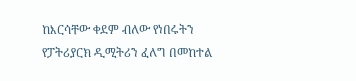ከእርሳቸው ቀደም ብለው የነበሩትን የፓትሪያርክ ዲሚትሪን ፈለግ በመከተል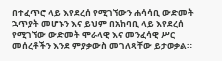በተፈጥሮ ላይ እየደረሰ የሚገኘውን ሐሳሳቢ ውድመት ኋጥያት መሆኑን እና ይህም በአከባቢ ላይ እየደረሰ የሚገኘው ውድመት ሞራላዊ እና መንፈሳዊ ሥር መሰረቶችን እንደ ምያቃውስ መገለጻቸው ይታወቃል።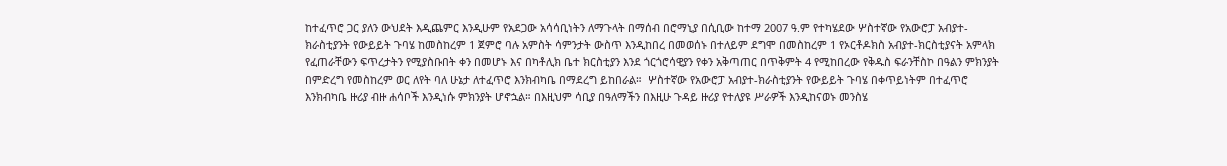ከተፈጥሮ ጋር ያለን ውህደት እዲጨምር እንዲሁም የአደጋው አሳሳቢነትን ለማጉላት በማሰብ በሮማኒያ በሲቢው ከተማ 2007 ዓ.ም የተካሄደው ሦስተኛው የአውሮፓ አብያተ-ክራስቲያንት የውይይት ጉባሄ ከመስከረም 1 ጀምሮ ባሉ አምስት ሳምንታት ውስጥ እንዲከበረ በመወሰኑ በተለይም ደግሞ በመስከረም 1 የኦርቶዶክስ አብያተ-ክርስቲያናት አምላክ የፈጠራቸውን ፍጥረታትን የሚያስቡበት ቀን በመሆኑ እና በካቶሊክ ቤተ ክርስቲያን እንደ ጎርጎሮሳዊያን የቀን አቅጣጠር በጥቅምት 4 የሚከበረው የቅዱስ ፍራንቸስኮ በዓልን ምክንያት በምድረግ የመስከረም ወር ለየት ባለ ሁኔታ ለተፈጥሮ እንክብካቤ በማደረግ ይከበራል።  ሦስተኛው የአውሮፓ አብያተ-ክራስቲያንት የውይይት ጉባሄ በቀጥይነትም በተፈጥሮ እንክብካቤ ዙሪያ ብዙ ሐሳቦች እንዲነሱ ምክንያት ሆኖኋል። በእዚህም ሳቢያ በዓለማችን በእዚሁ ጉዳይ ዙሪያ የተለያዩ ሥራዎች እንዲከናወኑ መንስሄ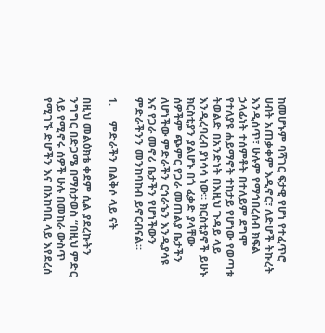ከመሆኑም ባሻገር ፍታዊ የሆነ የተፈጥሮ ሀብት አጠቃቀም እዲኖር፣ ለድሆች ትኩረት እንዲሰጥ፣ ሁሉም የማኅበረሰብ ክፍል ኃላፊነት ተሰምቶት በተለይም ደግሞ የተለያዩ ሐይማኖት ተከታይ የሆነው የወጣቱ ትወልድ በአንድነት በእዚህ ጉዳይ ላይ እንዲረባረብ ያነሳሳ ነው። ክርስቲያኖች ይሁኑ ክርስቲያን ያልሆኑ በጎ ፈቃድ ያላቸው ሰዎችም ጭምር የጋራ መጠልያ ቤታችን ለሆነችው ምድራችን ርኅራኄን እንዲያሳዩ እና የጋራ መኖሪ ቤታችን የሆነችውን ምድራችንን መንከባከብ ይኖርብናል።

1.     ምድራችን በልቅሶ ላይ ናት

በዚህ መልዕክቴ ቀደም ሲል ያደረኩትን ንግግር በድጋሜ በማስታወስ “በዚህ ምድር ላይ የሚኖሩ ሰዎች ሁሉ በመከራ ውስጥ የሚገኙ ድሆችን እና በአከባቢ ላይ እየደረሰ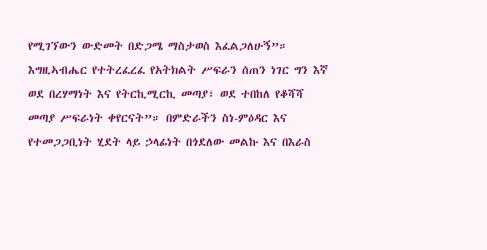የሚገኘውን ውድመት በድጋሜ ማስታወስ እፈልጋለሁኝ”። እግዚኣብሔር የተትረፈረፈ የአትክልት ሥፍራን ሰጠን ነገር ግን እኛ ወደ በረሃማነት እና የትርኪሚርኪ መጣያ፣ ወደ ተበከለ የቆሻሻ መጣያ ሥፍራነት ቀየርናት”። በምድራችን ስነ-ምዕዳር እና የተመጋጋቢነት ሂደት ላይ ኃላፊነት በጎደለው መልኩ እና በእራስ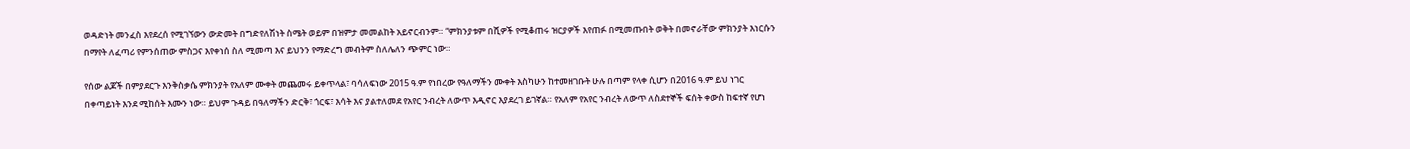ወዳድነት መንፈስ እየደረሰ የሚገኘውን ውድመት በግድየለሽነት ስሜት ወይም በዝምታ መመልከት አይኖርብንም። “ምክንያቱም በሺዎች የሚቆጠሩ ዝርያዎች እየጠፉ በሚመጡበት ወቅት በመኖራቸው ምክንያት እነርሱን በማየት ለፈጣሪ የምንሰጠው ምስጋና እየቀነሰ ስለ ሚመጣ እና ይህንን የማድረግ መብትም ስለሌለን ጭምር ነው።

የሰው ልጆች በምያደርጉ እንቅስቃሴ ምክንያት የአለም ሙቀት መጨመሩ ይቀጥላል፣ ባሳለፍነው 2015 ዓ.ም የነበረው የዓለማችን ሙቀት እስካሁን ከተመዘገቡት ሁሉ በጣም የላቀ ሲሆን በ2016 ዓ.ም ይህ ነገር በቀጣይነት እንደ ሚከሰት እሙን ነው። ይህም ጉዳይ በዓለማችን ድርቅ፣ ጎርፍ፣ እሳት እና ያልተለመደ የአየር ንብረት ለውጥ እዲኖር እያደረገ ይገኛል። የአለም የአየር ንብረት ለውጥ ለስደተኞች ፍሰት ቀውስ ከፍተኛ የሆነ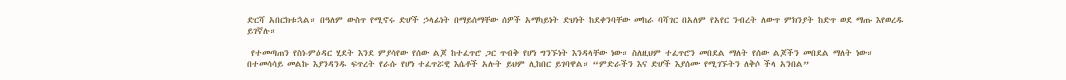ድርሻ አበርክቱኋል። በዓለም ውስጥ የሚኖሩ ድሆች ኃላፊነት በማይሰማቸው ሰዎች አማካይነት ድህነት ከደቀንባቸው መከራ ባሻገር በአለም የአየር ንብረት ለውጥ ምክንያት ከድጥ ወደ ማጡ እየወረዱ ይገኛሉ።

 የተመጣጠን የስነ-ምዕዳር ሂደት እንደ ምያሳየው የሰው ልጆ ከተፈጥሮ ጋር ጥብቅ የሆነ ግንኙነት እንዳላቸው ነው። ስለዚህም ተፈጥሮን መበደል ማለት የሰው ልጆችን መበደል ማለት ነው። በተመሳሳይ መልኩ እያንዳንዱ ፍጥረት የራሱ የሆነ ተፈጥሯዊ እሴቶች አሉት ይህም ሊከበር ይገባዋል። “ምድራችን እና ድሆች እያሰሙ የሚገኙትን ለቅሶ ችላ አንበል”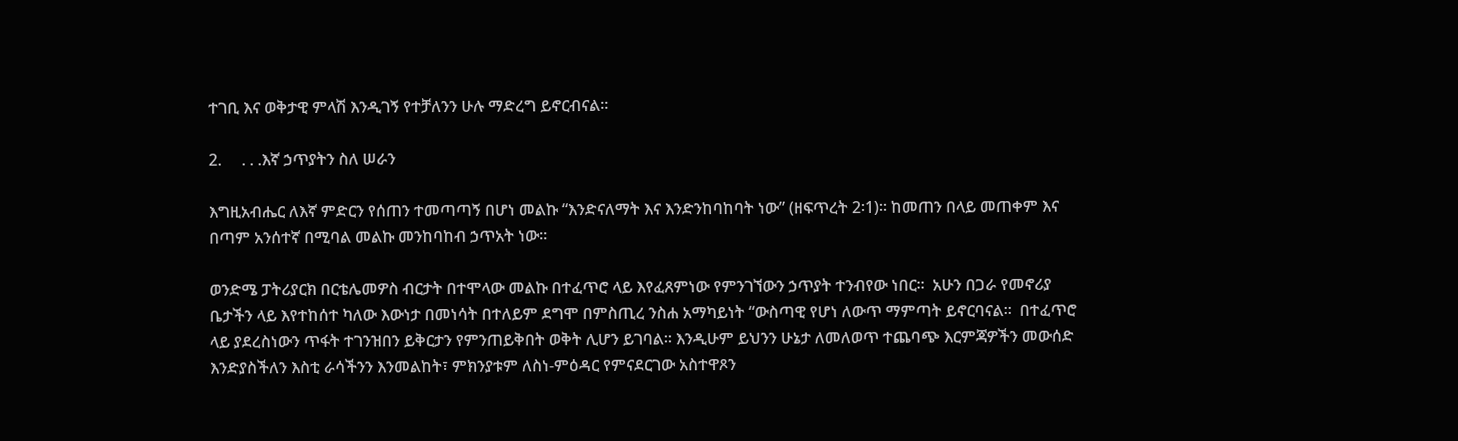ተገቢ እና ወቅታዊ ምላሽ እንዲገኝ የተቻለንን ሁሉ ማድረግ ይኖርብናል።

2.     . . .እኛ ኃጥያትን ስለ ሠራን

እግዚአብሔር ለእኛ ምድርን የሰጠን ተመጣጣኝ በሆነ መልኩ “እንድናለማት እና እንድንከባከባት ነው” (ዘፍጥረት 2፡1)። ከመጠን በላይ መጠቀም እና በጣም አንሰተኛ በሚባል መልኩ መንከባከብ ኃጥአት ነው።

ወንድሜ ፓትሪያርክ በርቴሌመዎስ ብርታት በተሞላው መልኩ በተፈጥሮ ላይ እየፈጸምነው የምንገኘውን ኃጥያት ተንብየው ነበር።  አሁን በጋራ የመኖሪያ ቤታችን ላይ እየተከሰተ ካለው እውነታ በመነሳት በተለይም ደግሞ በምስጢረ ንስሐ አማካይነት “ውስጣዊ የሆነ ለውጥ ማምጣት ይኖርባናል።  በተፈጥሮ ላይ ያደረስነውን ጥፋት ተገንዝበን ይቅርታን የምንጠይቅበት ወቅት ሊሆን ይገባል። እንዲሁም ይህንን ሁኔታ ለመለወጥ ተጨባጭ እርምጃዎችን መውሰድ እንድያስችለን እስቲ ራሳችንን እንመልከት፣ ምክንያቱም ለስነ-ምዕዳር የምናደርገው አስተዋጾን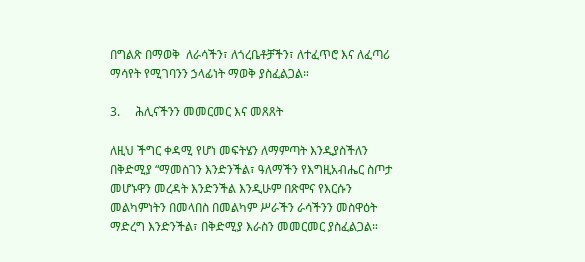በግልጽ በማወቅ  ለራሳችን፣ ለጎረቤቶቻችን፣ ለተፈጥሮ እና ለፈጣሪ ማሳየት የሚገባንን ኃላፊነት ማወቅ ያስፈልጋል።

3.     ሕሊናችንን መመርመር እና መጸጸት

ለዚህ ችግር ቀዳሚ የሆነ መፍትሄን ለማምጣት እንዲያስችለን በቅድሚያ “ማመስገን እንድንችል፣ ዓለማችን የእግዚአብሔር ስጦታ መሆኑዋን መረዳት እንድንችል እንዲሁም በጽሞና የእርሱን መልካምነትን በመላበስ በመልካም ሥራችን ራሳችንን መስዋዕት ማድረግ እንድንችል፣ በቅድሚያ እራስን መመርመር ያስፈልጋል።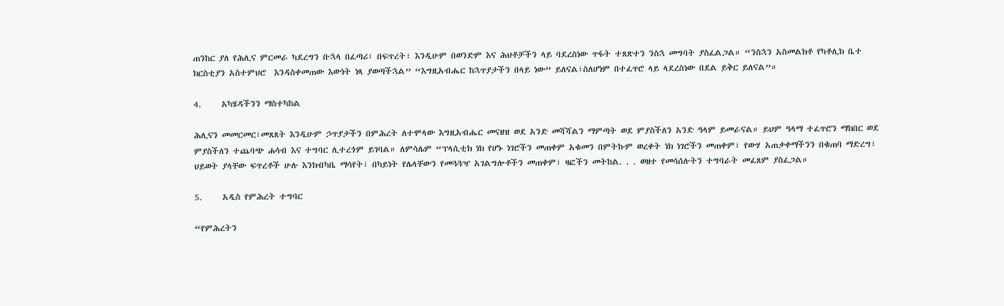ጠንከር ያለ የሕሊና ምርመራ ካደረግን ቡኋላ በፈጣሪ፣ በፍጥረት፣ እንዲሁም በወንድም እና ሕህቶቻችን ላይ ባደረስነው ጥፋት ተጸጽተን ንስኋ መግባት ያስፈልጋል። “ንስኋን አስመልክቶ የካቶሊክ ቤተ ክርስቲያን አስተምህሮ  እንዳስቀመጠው እውነት ነጻ ያወጣችኋል” “እግዚአብሔር ከኋጥያታችን በላይ ነው” ይለናል፣ስለሆነም በተፈጥሮ ላይ ላደረስነው በደል ይቅር ይለናል”።

4.     አካሄዳችንን ማስተካከል

ሕሊናን መመርመር፣መጸጸት እንዲሁም ኃጥያታችን በምሕረት ለተሞላው እግዚአብሔር መናዘዝ ወደ አንድ መሻሻልን ማምጣት ወደ ምያስችለን አንድ ዓላም ይመራናል። ይህም ዓላማ ተፈጥሮን ማክበር ወደ ምያስችለን ተጨባጭ ሐሳብ እና ተግባር ሊተረጎም ይገባል። ለምሳሌም “ፕላሲቲክ ነክ የሆኑ ነገሮችን መጠቀም አቁመን በምትኩም ወረቀት ነክ ነገሮችን መጠቀም፣ የውሃ አጠቃቀማችንን በቁጠባ ማድረግ፣ ህይወት ያላቸው ፍጥረቶች ሁሉ እንክብካቤ ማሳየት፣ በካይነት የሌላቸውን የመጓጓዣ አገልግሎቶችን መጠቀም፣ ዛፎችን መትከል. . . ወዘተ የመሳሰሉትን ተግባራት መፈጸም ያስፈጋል።

5.     አዲስ የምሕረት ተግባር

“የምሕረትን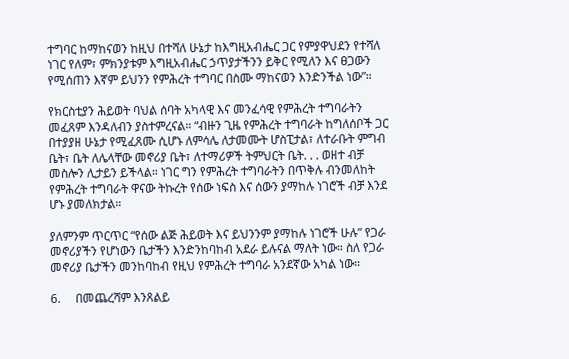ተግባር ከማከናወን ከዚህ በተሻለ ሁኔታ ከእግዚአብሔር ጋር የምያዋህደን የተሻለ ነገር የለም፣ ምክንያቱም እግዚአብሔር ኃጥያታችንን ይቅር የሚለን እና ፀጋውን የሚሰጠን እኛም ይህንን የምሕረት ተግባር በስሙ ማከናወን እንድንችል ነው”።

የክርስቲያን ሕይወት ባህል ሰባት አካላዊ እና መንፈሳዊ የምሕረት ተግባራትን መፈጸም እንዳለብን ያስተምረናል። “ብዙን ጊዜ የምሕረት ተግባራት ከግለሰቦች ጋር በተያያዘ ሁኔታ የሚፈጸሙ ሲሆኑ ለምሳሌ ለታመሙት ሆስፒታል፣ ለተራቡት ምግብ ቤት፣ ቤት ለሌላቸው መኖሪያ ቤት፣ ለተማሪዎች ትምህርት ቤት. . . ወዘተ ብቻ መስሎን ሊታይን ይችላል። ነገር ግን የምሕረት ተግባራትን በጥቅሉ ብንመለከት የምሕረት ተግባራት ዋናው ትኩረት የሰው ነፍስ እና ሰውን ያማከሉ ነገሮች ብቻ እንደ ሆኑ ያመለክታል።

ያለምንም ጥርጥር “የሰው ልጅ ሕይወት እና ይህንንም ያማከሉ ነገሮች ሁሉ” የጋራ መኖሪያችን የሆነውን ቤታችን እንድንከባከብ አደራ ይሉናል ማለት ነው። ስለ የጋራ መኖሪያ ቤታችን መንከባከብ የዚህ የምሕረት ተግባራ አንደኛው አካል ነው።

6.     በመጨረሻም እንጸልይ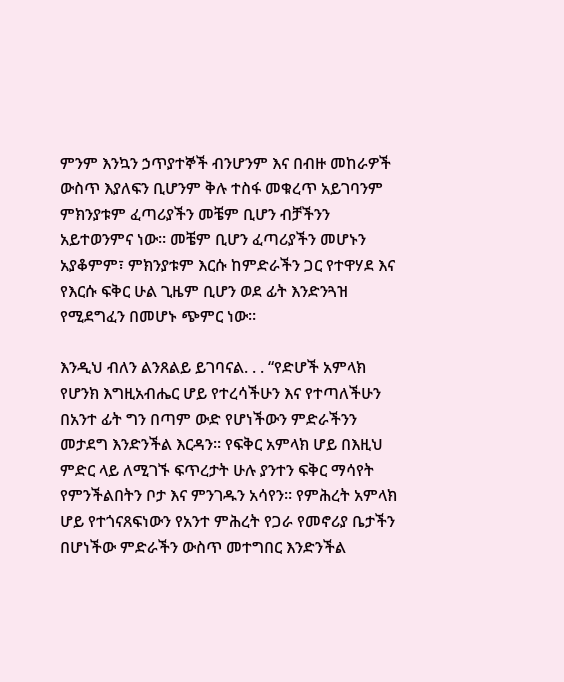ምንም እንኳን ኃጥያተኞች ብንሆንም እና በብዙ መከራዎች ውስጥ እያለፍን ቢሆንም ቅሉ ተስፋ መቁረጥ አይገባንም ምክንያቱም ፈጣሪያችን መቼም ቢሆን ብቻችንን አይተወንምና ነው። መቼም ቢሆን ፈጣሪያችን መሆኑን አያቆምም፣ ምክንያቱም እርሱ ከምድራችን ጋር የተዋሃደ እና የእርሱ ፍቅር ሁል ጊዜም ቢሆን ወደ ፊት እንድንጓዝ የሚደግፈን በመሆኑ ጭምር ነው።

እንዲህ ብለን ልንጸልይ ይገባናል. . . “የድሆች አምላክ የሆንክ እግዚአብሔር ሆይ የተረሳችሁን እና የተጣለችሁን በአንተ ፊት ግን በጣም ውድ የሆነችውን ምድራችንን መታደግ እንድንችል እርዳን። የፍቅር አምላክ ሆይ በእዚህ ምድር ላይ ለሚገኙ ፍጥረታት ሁሉ ያንተን ፍቅር ማሳየት የምንችልበትን ቦታ እና ምንገዱን አሳየን። የምሕረት አምላክ ሆይ የተጎናጸፍነውን የአንተ ምሕረት የጋራ የመኖሪያ ቤታችን በሆነችው ምድራችን ውስጥ መተግበር እንድንችል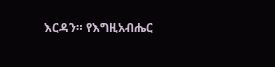እርዳን። የእግዚአብሔር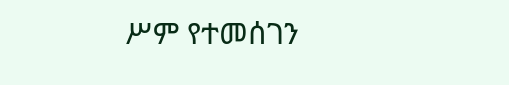ሥም የተመሰገን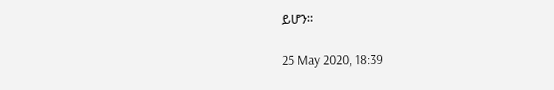ይሆን።

25 May 2020, 18:39